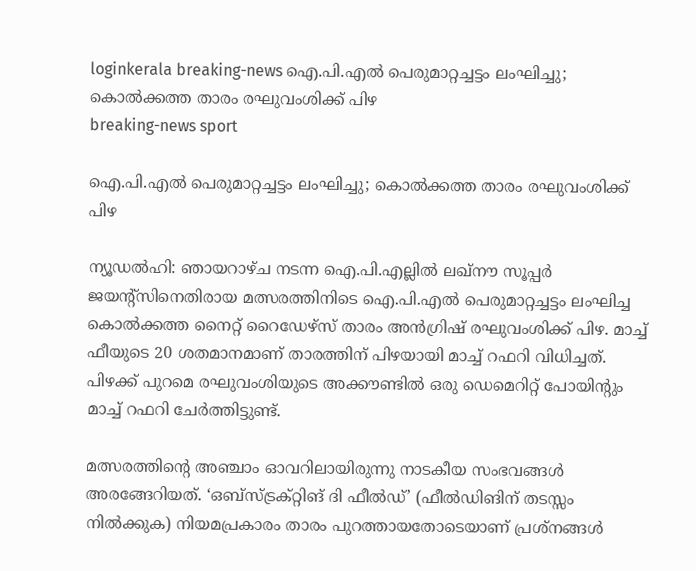loginkerala breaking-news ഐ.പി.എൽ പെരുമാറ്റച്ചട്ടം ലംഘിച്ചു; കൊൽക്കത്ത താരം രഘുവംശിക്ക് പിഴ
breaking-news sport

ഐ.പി.എൽ പെരുമാറ്റച്ചട്ടം ലംഘിച്ചു; കൊൽക്കത്ത താരം രഘുവംശിക്ക് പിഴ

ന്യൂഡൽഹി: ഞായറാഴ്ച നടന്ന ഐ.പി.എല്ലിൽ ലഖ്‌നൗ സൂപ്പർ ജയന്റ്‌സിനെതിരായ മത്സരത്തിനിടെ ഐ.പി.എൽ പെരുമാറ്റച്ചട്ടം ലംഘിച്ച കൊൽക്കത്ത നൈറ്റ് റൈഡേഴ്‌സ് താരം അൻഗ്രിഷ് രഘുവംശിക്ക് പിഴ. മാച്ച് ഫീയുടെ 20 ശതമാനമാണ് താരത്തിന് പിഴയായി മാച്ച് റഫറി വിധിച്ചത്. പിഴക്ക് പുറമെ രഘുവംശിയുടെ അക്കൗണ്ടിൽ ഒരു ഡെമെറിറ്റ് പോയിന്റും മാച്ച് റഫറി ചേർത്തിട്ടുണ്ട്.

മത്സരത്തിന്റെ അഞ്ചാം ഓവറിലായിരുന്നു നാടകീയ സംഭവങ്ങൾ അരങ്ങേറിയത്. ‘ഒബ്‌സ്ട്രക്റ്റിങ് ദി ഫീൽഡ്’ (ഫീൽഡിങിന് തടസ്സം നിൽക്കുക) നിയമപ്രകാരം താരം പുറത്തായതോടെയാണ് പ്രശ്നങ്ങൾ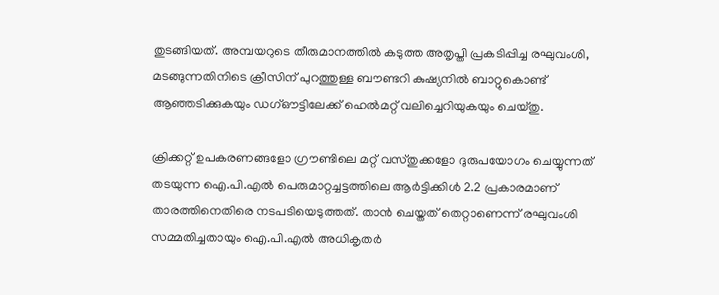തുടങ്ങിയത്. അമ്പയറുടെ തീരുമാനത്തിൽ കടുത്ത അതൃപ്തി പ്രകടിപ്പിച്ച രഘുവംശി, മടങ്ങുന്നതിനിടെ ക്രീസിന് പുറത്തുള്ള ബൗണ്ടറി കുഷ്യനിൽ ബാറ്റുകൊണ്ട് ആഞ്ഞടിക്കുകയും ഡഗ്ഔട്ടിലേക്ക് ഹെൽമറ്റ് വലിച്ചെറിയുകയും ചെയ്തു.

ക്രിക്കറ്റ് ഉപകരണങ്ങളോ ഗ്രൗണ്ടിലെ മറ്റ് വസ്തുക്കളോ ദുരുപയോഗം ചെയ്യുന്നത് തടയുന്ന ഐ.പി.എൽ പെരുമാറ്റച്ചട്ടത്തിലെ ആർട്ടിക്കിൾ 2.2 പ്രകാരമാണ് താരത്തിനെതിരെ നടപടിയെടുത്തത്. താൻ ചെയ്തത് തെറ്റാണെന്ന് രഘുവംശി സമ്മതിച്ചതായും ഐ.പി.എൽ അധികൃതർ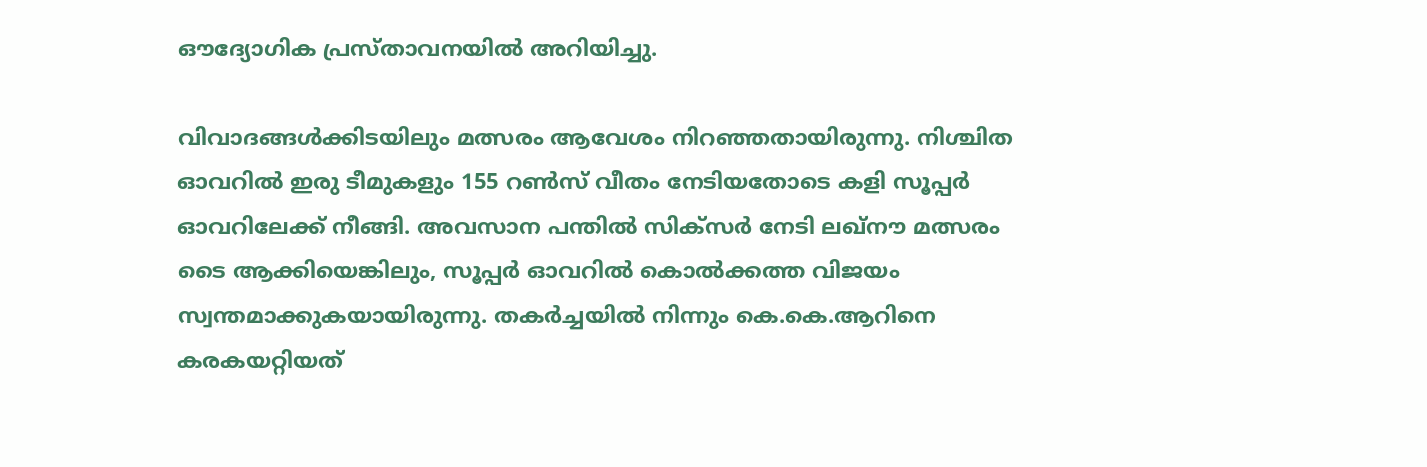ഔദ്യോഗിക പ്രസ്താവനയിൽ അറിയിച്ചു.

വിവാദങ്ങൾക്കിടയിലും മത്സരം ആവേശം നിറഞ്ഞതായിരുന്നു. നിശ്ചിത ഓവറിൽ ഇരു ടീമുകളും 155 റൺസ് വീതം നേടിയതോടെ കളി സൂപ്പർ ഓവറിലേക്ക് നീങ്ങി. അവസാന പന്തിൽ സിക്‌സർ നേടി ലഖ്‌നൗ മത്സരം ടൈ ആക്കിയെങ്കിലും, സൂപ്പർ ഓവറിൽ കൊൽക്കത്ത വിജയം സ്വന്തമാക്കുകയായിരുന്നു. തകർച്ചയിൽ നിന്നും കെ.കെ.ആറിനെ കരകയറ്റിയത്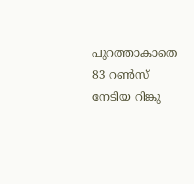പുറത്താകാതെ 83 റൺസ് നേടിയ റിങ്കു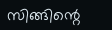സിങ്ങിന്റെ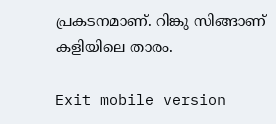പ്രകടനമാണ്. റിങ്കു സിങ്ങാണ് കളിയിലെ താരം.

Exit mobile version